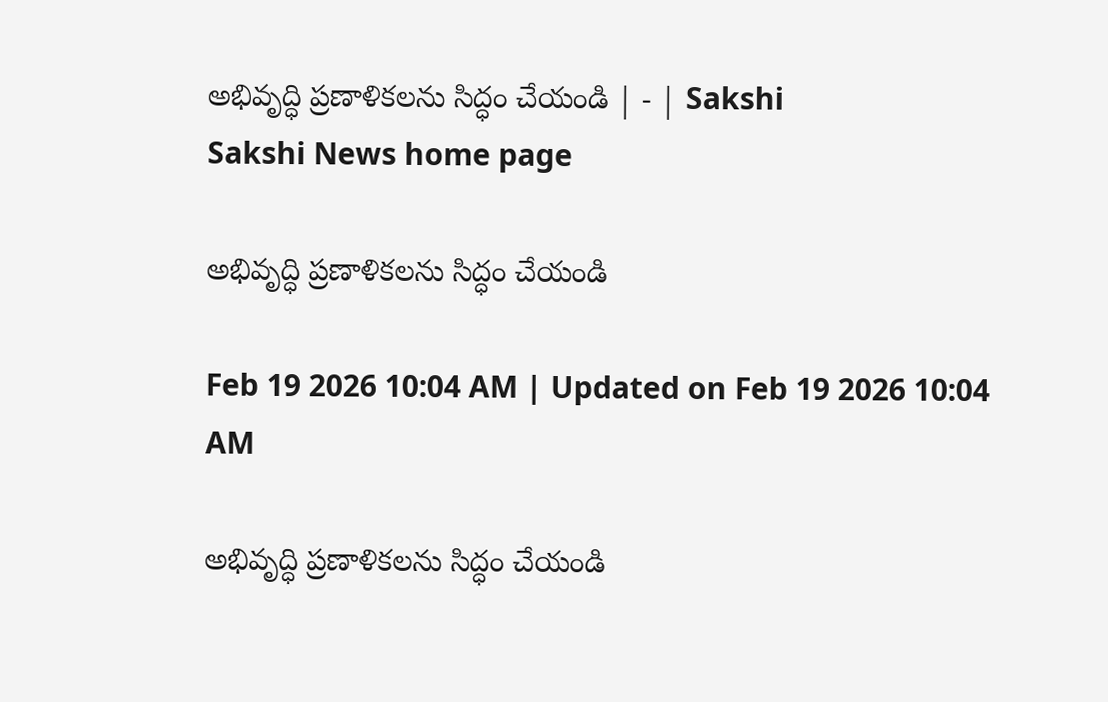అభివృద్ధి ప్రణాళికలను సిద్ధం చేయండి | - | Sakshi
Sakshi News home page

అభివృద్ధి ప్రణాళికలను సిద్ధం చేయండి

Feb 19 2026 10:04 AM | Updated on Feb 19 2026 10:04 AM

అభివృద్ధి ప్రణాళికలను సిద్ధం చేయండి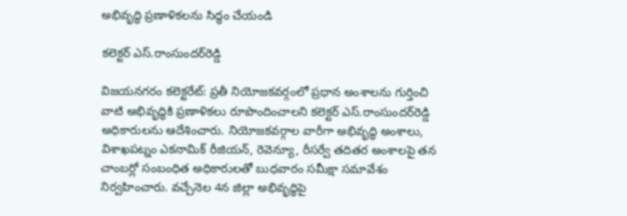అభివృద్ధి ప్రణాళికలను సిద్ధం చేయండి

కలెక్టర్‌ ఎస్‌.రాంసుందర్‌రెడ్డి

విజయనగరం కలెక్టరేట్‌: ప్రతీ నియోజకవర్గంలో ప్రధాన అంశాలను గుర్తించి వాటి అభివృద్ధికి ప్రణాళికలు రూపొందించాలని కలెక్టర్‌ ఎస్‌.రాంసుందర్‌రెడ్డి అధికారులను ఆదేశించారు. నియోజకవర్గాల వారీగా అభివృద్ధి అంశాలు, విశాఖపట్నం ఎకనామిక్‌ రీజియన్‌, రెవెన్యూ, రీసర్వే తదితర అంశాలపై తన చాంబర్లో సంబంధిత అధికారులతో బుధవారం సమీక్షా సమావేశం నిర్వహించారు. వచ్చేనెల 4న జిల్లా అభివృద్ధిపై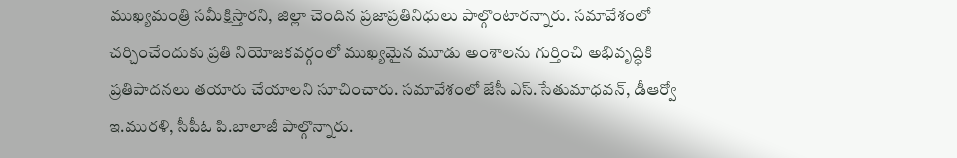ముఖ్యమంత్రి సమీక్షిస్తారని, జిల్లా చెందిన ప్రజాప్రతినిధులు పాల్గొంటారన్నారు. సమావేశంలో చర్చించేందుకు ప్రతి నియోజకవర్గంలో ముఖ్యమైన మూడు అంశాలను గుర్తించి అభివృద్ధికి ప్రతిపాదనలు తయారు చేయాలని సూచించారు. సమావేశంలో జేసీ ఎస్‌.సేతుమాధవన్‌, డీఆర్వో ఇ.మురళి, సీపీఓ పి.బాలాజీ పాల్గొన్నారు.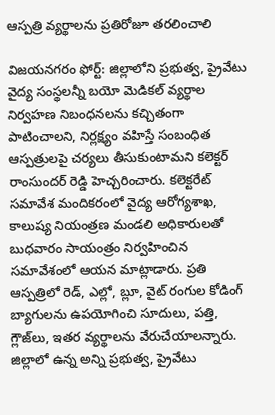ఆస్పత్రి వ్యర్థాలను ప్రతిరోజూ తరలించాలి

విజయనగరం ఫోర్ట్‌: జిల్లాలోని ప్రభుత్వ, ప్రైవేటు వైద్య సంస్థలన్నీ బయో మెడికల్‌ వ్యర్థాల నిర్వహణ నిబంధనలను కచ్చితంగా పాటించాలని, నిర్లక్ష్యం వహిస్తే సంబంధిత ఆస్పత్రులపై చర్యలు తీసుకుంటామని కలెక్టర్‌ రాంసుందర్‌ రెడ్డి హెచ్చరించారు. కలెక్టరేట్‌ సమావేశ మందికరంలో వైద్య ఆరోగ్యశాఖ, కాలుష్య నియంత్రణ మండలి అధికారులతో బుధవారం సాయంత్రం నిర్వహించిన సమావేశంలో ఆయన మాట్లాడారు. ప్రతి ఆస్పత్రిలో రెడ్‌, ఎల్లో, బ్లూ, వైట్‌ రంగుల కోడింగ్‌ బ్యాగులను ఉపయోగించి సూదులు, పత్తి, గ్లౌజ్‌లు, ఇతర వ్యర్థాలను వేరుచేయాలన్నారు. జిల్లాలో ఉన్న అన్ని ప్రభుత్వ, ప్రైవేటు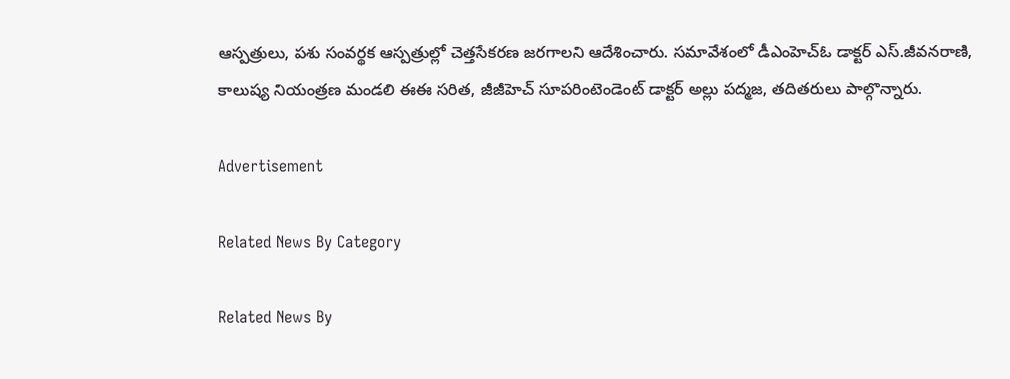ఆస్పత్రులు, పశు సంవర్థక ఆస్పత్రుల్లో చెత్తసేకరణ జరగాలని ఆదేశించారు. సమావేశంలో డీఎంహెచ్‌ఓ డాక్టర్‌ ఎస్‌.జీవనరాణి, కాలుష్య నియంత్రణ మండలి ఈఈ సరిత, జీజీహెచ్‌ సూపరింటెండెంట్‌ డాక్టర్‌ అల్లు పద్మజ, తదితరులు పాల్గొన్నారు.

Advertisement

Related News By Category

Related News By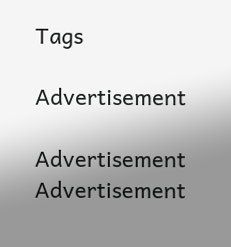Tags

Advertisement

Advertisement
Advertisement